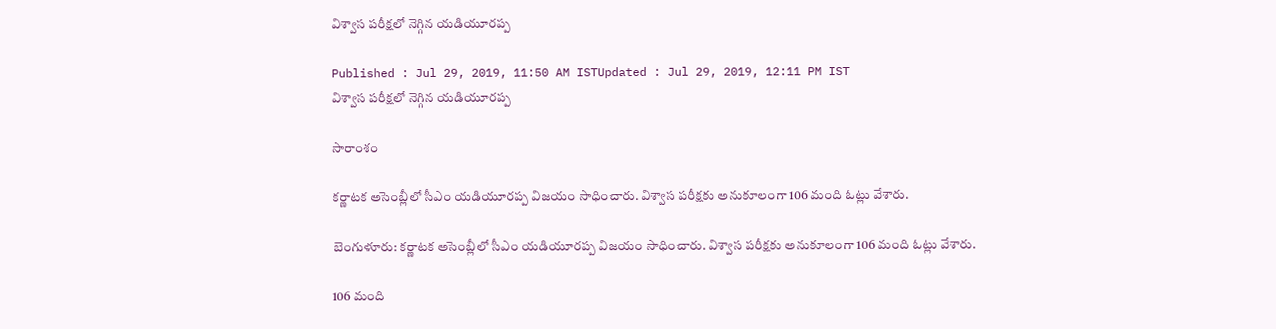విశ్వాస పరీక్షలో నెగ్గిన యడియూరప్ప

Published : Jul 29, 2019, 11:50 AM ISTUpdated : Jul 29, 2019, 12:11 PM IST
విశ్వాస పరీక్షలో నెగ్గిన యడియూరప్ప

సారాంశం

కర్ణాటక అసెంబ్లీలో సీఎం యడియూరప్ప విజయం సాధించారు. విశ్వాస పరీక్షకు అనుకూలంగా 106 మంది ఓట్లు వేశారు.

బెంగుళూరు: కర్ణాటక అసెంబ్లీలో సీఎం యడియూరప్ప విజయం సాధించారు. విశ్వాస పరీక్షకు అనుకూలంగా 106 మంది ఓట్లు వేశారు.

106 మంది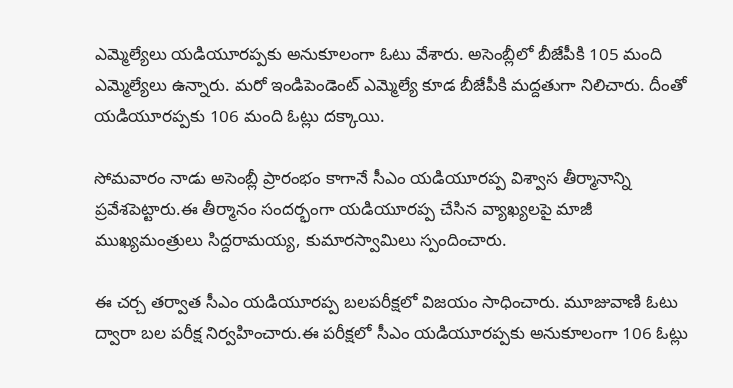ఎమ్మెల్యేలు యడియూరప్పకు అనుకూలంగా ఓటు వేశారు. అసెంబ్లీలో బీజేపీకి 105 మంది ఎమ్మెల్యేలు ఉన్నారు. మరో ఇండిపెండెంట్ ఎమ్మెల్యే కూడ బీజేపీకి మద్దతుగా నిలిచారు. దీంతో యడియూరప్పకు 106 మంది ఓట్లు దక్కాయి.

సోమవారం నాడు అసెంబ్లీ ప్రారంభం కాగానే సీఎం యడియూరప్ప విశ్వాస తీర్మానాన్ని ప్రవేశపెట్టారు.ఈ తీర్మానం సందర్భంగా యడియూరప్ప చేసిన వ్యాఖ్యలపై మాజీ ముఖ్యమంత్రులు సిద్దరామయ్య, కుమారస్వామిలు స్పందించారు.

ఈ చర్చ తర్వాత సీఎం యడియూరప్ప బలపరీక్షలో విజయం సాధించారు. మూజువాణి ఓటు ద్వారా బల పరీక్ష నిర్వహించారు.ఈ పరీక్షలో సీఎం యడియూరప్పకు అనుకూలంగా 106 ఓట్లు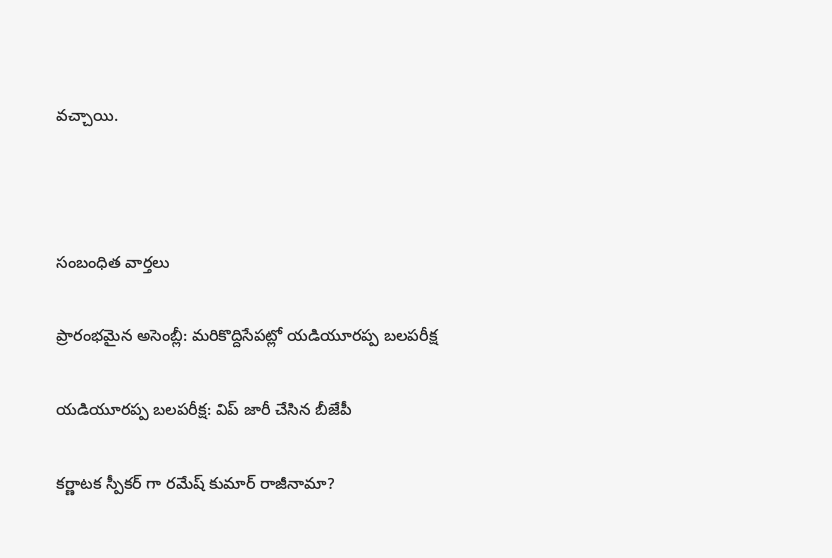వచ్చాయి.



సంబంధిత వార్తలు

ప్రారంభమైన అసెంబ్లీ: మరికొద్దిసేపట్లో యడియూరప్ప బలపరీక్ష

యడియూరప్ప బలపరీక్ష: విప్ జారీ చేసిన బీజేపీ

కర్ణాటక స్పీకర్ గా రమేష్ కుమార్ రాజీనామా?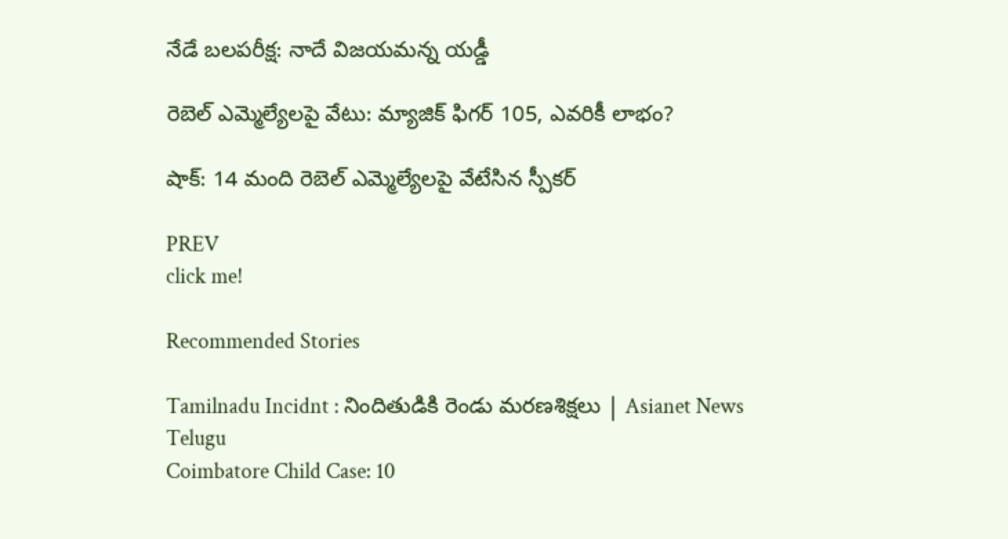నేడే బలపరీక్ష: నాదే విజయమన్న యడ్డీ

రెబెల్ ఎమ్మెల్యేలపై వేటు: మ్యాజిక్ ఫిగర్ 105, ఎవరికీ లాభం?

షాక్: 14 మంది రెబెల్ ఎమ్మెల్యేలపై వేటేసిన స్పీకర్

PREV
click me!

Recommended Stories

Tamilnadu Incidnt : నిందితుడికి రెండు మరణశిక్షలు | Asianet News Telugu
Coimbatore Child Case: 10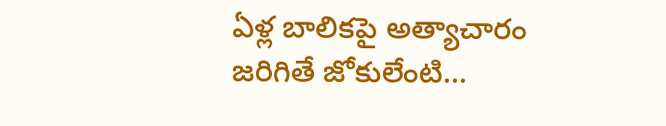ఏళ్ల బాలికపై అత్యాచారం జరిగితే జోకులేంటి...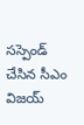సస్పెండ్ చేసిన సీఎం విజయ్